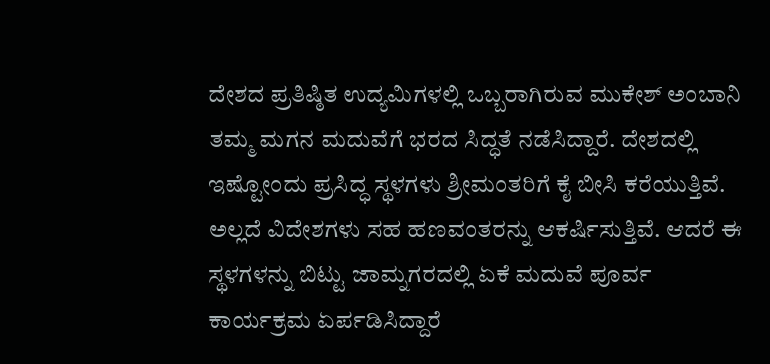ದೇಶದ ಪ್ರತಿಷ್ಠಿತ ಉದ್ಯಮಿಗಳಲ್ಲಿ ಒಬ್ಬರಾಗಿರುವ ಮುಕೇಶ್ ಅಂಬಾನಿ ತಮ್ಮ ಮಗನ ಮದುವೆಗೆ ಭರದ ಸಿದ್ಧತೆ ನಡೆಸಿದ್ದಾರೆ. ದೇಶದಲ್ಲಿ ಇಷ್ಟೋಂದು ಪ್ರಸಿದ್ಧ ಸ್ಥಳಗಳು ಶ್ರೀಮಂತರಿಗೆ ಕೈ ಬೀಸಿ ಕರೆಯುತ್ತಿವೆ. ಅಲ್ಲದೆ ವಿದೇಶಗಳು ಸಹ ಹಣವಂತರನ್ನು ಆಕರ್ಷಿಸುತ್ತಿವೆ. ಆದರೆ ಈ ಸ್ಥಳಗಳನ್ನು ಬಿಟ್ಟು ಜಾಮ್ನಗರದಲ್ಲಿ ಏಕೆ ಮದುವೆ ಪೂರ್ವ ಕಾರ್ಯಕ್ರಮ ಏರ್ಪಡಿಸಿದ್ದಾರೆ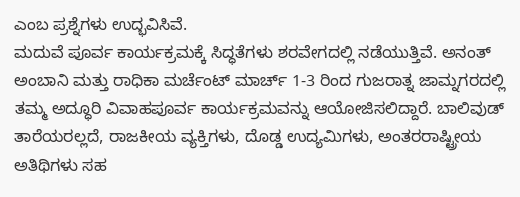ಎಂಬ ಪ್ರಶ್ನೆಗಳು ಉದ್ಭವಿಸಿವೆ.
ಮದುವೆ ಪೂರ್ವ ಕಾರ್ಯಕ್ರಮಕ್ಕೆ ಸಿದ್ಧತೆಗಳು ಶರವೇಗದಲ್ಲಿ ನಡೆಯುತ್ತಿವೆ. ಅನಂತ್ ಅಂಬಾನಿ ಮತ್ತು ರಾಧಿಕಾ ಮರ್ಚೆಂಟ್ ಮಾರ್ಚ್ 1-3 ರಿಂದ ಗುಜರಾತ್ನ ಜಾಮ್ನಗರದಲ್ಲಿ ತಮ್ಮ ಅದ್ಧೂರಿ ವಿವಾಹಪೂರ್ವ ಕಾರ್ಯಕ್ರಮವನ್ನು ಆಯೋಜಿಸಲಿದ್ದಾರೆ. ಬಾಲಿವುಡ್ ತಾರೆಯರಲ್ಲದೆ, ರಾಜಕೀಯ ವ್ಯಕ್ತಿಗಳು, ದೊಡ್ಡ ಉದ್ಯಮಿಗಳು, ಅಂತರರಾಷ್ಟ್ರೀಯ ಅತಿಥಿಗಳು ಸಹ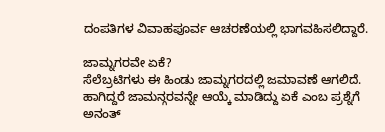ದಂಪತಿಗಳ ವಿವಾಹಪೂರ್ವ ಆಚರಣೆಯಲ್ಲಿ ಭಾಗವಹಿಸಲಿದ್ದಾರೆ.

ಜಾಮ್ನಗರವೇ ಏಕೆ?
ಸೆಲೆಬ್ರಟಿಗಳು ಈ ಹಿಂಡು ಜಾಮ್ನಗರದಲ್ಲಿ ಜಮಾವಣೆ ಆಗಲಿದೆ. ಹಾಗಿದ್ದರೆ ಜಾಮನ್ಗರವನ್ನೇ ಆಯ್ಕೆ ಮಾಡಿದ್ದು ಏಕೆ ಎಂಬ ಪ್ರಶ್ನೆಗೆ ಅನಂತ್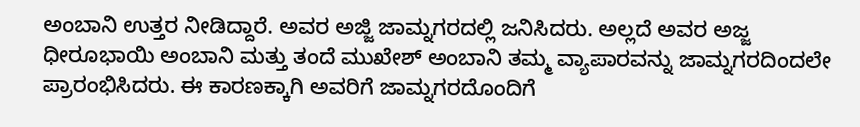ಅಂಬಾನಿ ಉತ್ತರ ನೀಡಿದ್ದಾರೆ. ಅವರ ಅಜ್ಜಿ ಜಾಮ್ನಗರದಲ್ಲಿ ಜನಿಸಿದರು. ಅಲ್ಲದೆ ಅವರ ಅಜ್ಜ ಧೀರೂಭಾಯಿ ಅಂಬಾನಿ ಮತ್ತು ತಂದೆ ಮುಖೇಶ್ ಅಂಬಾನಿ ತಮ್ಮ ವ್ಯಾಪಾರವನ್ನು ಜಾಮ್ನಗರದಿಂದಲೇ ಪ್ರಾರಂಭಿಸಿದರು. ಈ ಕಾರಣಕ್ಕಾಗಿ ಅವರಿಗೆ ಜಾಮ್ನಗರದೊಂದಿಗೆ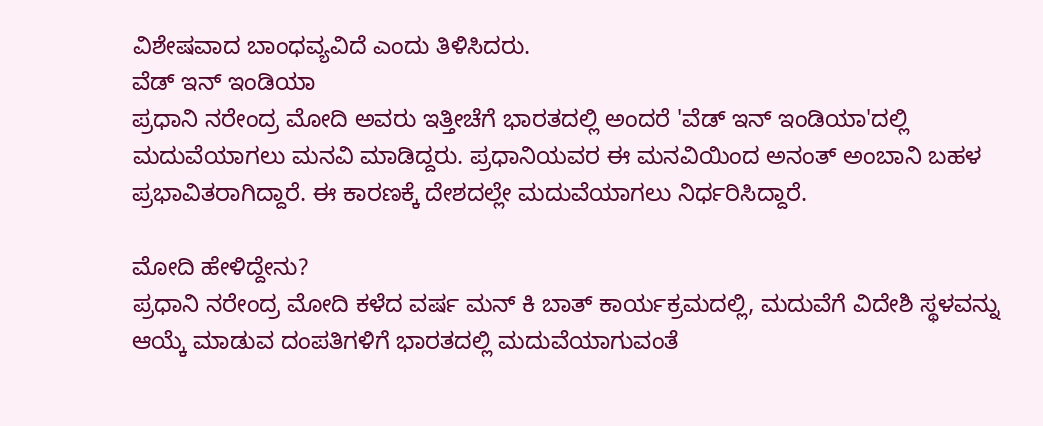ವಿಶೇಷವಾದ ಬಾಂಧವ್ಯವಿದೆ ಎಂದು ತಿಳಿಸಿದರು.
ವೆಡ್ ಇನ್ ಇಂಡಿಯಾ
ಪ್ರಧಾನಿ ನರೇಂದ್ರ ಮೋದಿ ಅವರು ಇತ್ತೀಚೆಗೆ ಭಾರತದಲ್ಲಿ ಅಂದರೆ 'ವೆಡ್ ಇನ್ ಇಂಡಿಯಾ'ದಲ್ಲಿ ಮದುವೆಯಾಗಲು ಮನವಿ ಮಾಡಿದ್ದರು. ಪ್ರಧಾನಿಯವರ ಈ ಮನವಿಯಿಂದ ಅನಂತ್ ಅಂಬಾನಿ ಬಹಳ ಪ್ರಭಾವಿತರಾಗಿದ್ದಾರೆ. ಈ ಕಾರಣಕ್ಕೆ ದೇಶದಲ್ಲೇ ಮದುವೆಯಾಗಲು ನಿರ್ಧರಿಸಿದ್ದಾರೆ.

ಮೋದಿ ಹೇಳಿದ್ದೇನು?
ಪ್ರಧಾನಿ ನರೇಂದ್ರ ಮೋದಿ ಕಳೆದ ವರ್ಷ ಮನ್ ಕಿ ಬಾತ್ ಕಾರ್ಯಕ್ರಮದಲ್ಲಿ, ಮದುವೆಗೆ ವಿದೇಶಿ ಸ್ಥಳವನ್ನು ಆಯ್ಕೆ ಮಾಡುವ ದಂಪತಿಗಳಿಗೆ ಭಾರತದಲ್ಲಿ ಮದುವೆಯಾಗುವಂತೆ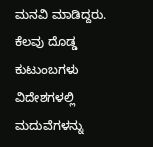ಮನವಿ ಮಾಡಿದ್ದರು. ಕೆಲವು ದೊಡ್ಡ ಕುಟುಂಬಗಳು ವಿದೇಶಗಳಲ್ಲಿ ಮದುವೆಗಳನ್ನು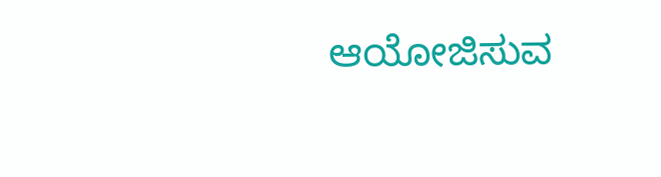ಆಯೋಜಿಸುವ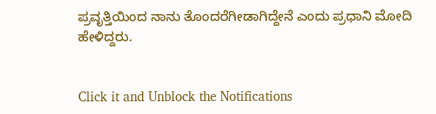ಪ್ರವೃತ್ತಿಯಿಂದ ನಾನು ತೊಂದರೆಗೀಡಾಗಿದ್ದೇನೆ ಎಂದು ಪ್ರಧಾನಿ ಮೋದಿ ಹೇಳಿದ್ದರು.


Click it and Unblock the Notifications